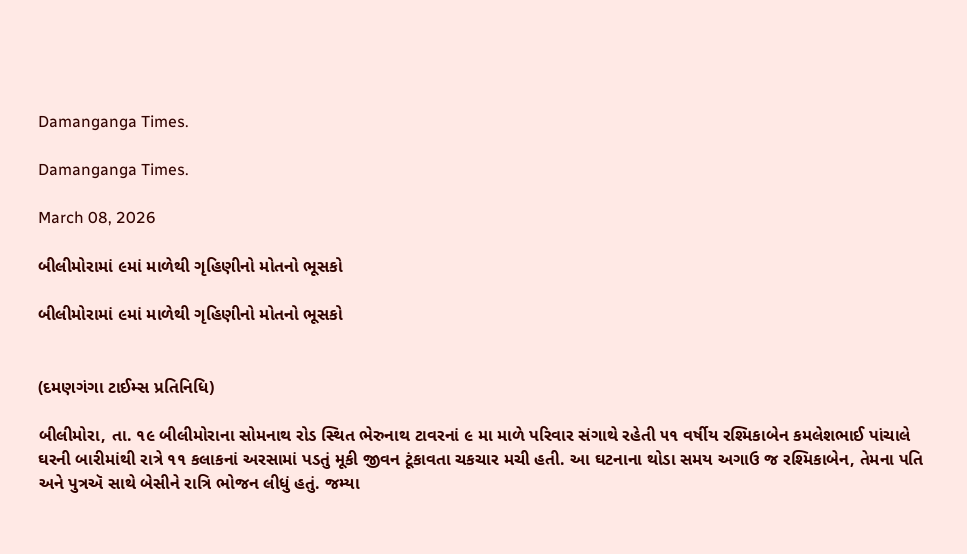Damanganga Times.

Damanganga Times.

March 08, 2026

બીલીમોરામાં ૯માં માળેથી ગૃહિણીનો મોતનો ભૂસકો

બીલીમોરામાં ૯માં માળેથી ગૃહિણીનો મોતનો ભૂસકો


(દમણગંગા ટાઈમ્સ પ્રતિનિધિ)

બીલીમોરા, તા. ૧૯ બીલીમોરાના સોમનાથ રોડ સ્થિત ભેરુનાથ ટાવરનાં ૯ મા માળે પરિવાર સંગાથે રહેતી ૫૧ વર્ષીય રશ્મિકાબેન કમલેશભાઈ પાંચાલે ઘરની બારીમાંથી રાત્રે ૧૧ કલાકનાં અરસામાં પડતું મૂકી જીવન ટૂંકાવતા ચકચાર મચી હતી. આ ઘટનાના થોડા સમય અગાઉ જ રશ્મિકાબેન, તેમના પતિ અને પુત્રઍ સાથે બેસીને રાત્રિ ભોજન લીધું હતું. જમ્યા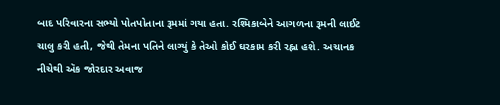બાદ પરિવારના સભ્યો પોતપોતાના રૂમમાં ગયા હતા. રશ્મિકાબેને આગળના રૂમની લાઈટ ચાલુ કરી હતી, જેથી તેમના પતિને લાગ્યું કે તેઓ કોઈ ઘરકામ કરી રહ્ના હશે. અચાનક નીચેથી ઍક જોરદાર અવાજ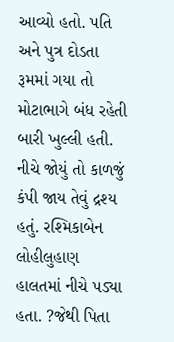આવ્યો હતો. પતિ અને પુત્ર દોડતા રૂમમાં ગયા તો મોટાભાગે બંધ રહેતી બારી ખુલ્લી હતી. નીચે જોયું તો કાળજું કંપી જાય તેવું દ્રશ્ય હતું. રશ્મિકાબેન લોહીલુહાણ હાલતમાં નીચે પડ્યા હતા. ?જેથી પિતા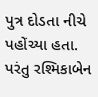પુત્ર દોડતા નીચે પહોંચ્યા હતા. પરંતુ રશ્મિકાબેન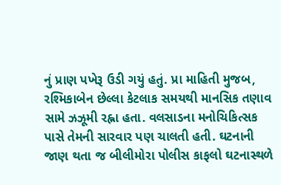નું પ્રાણ પખેરૂ ઉડી ગયું હતું. પ્રા માહિતી મુજબ, રશ્મિકાબેન છેલ્લા કેટલાક સમયથી માનસિક તણાવ સામે ઝઝૂમી રહ્ના હતા. વલસાડના મનોચિકિત્સક પાસે તેમની સારવાર પણ ચાલતી હતી. ઘટનાની જાણ થતા જ બીલીમોરા પોલીસ કાફલો ઘટનાસ્થળે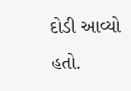દોડી આવ્યો હતો.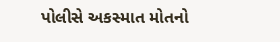પોલીસે અકસ્માત મોતનો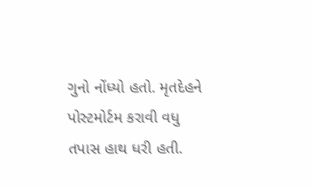ગુનો નોંધ્યો હતો. મૃતદેહને પોસ્ટમોર્ટમ કરાવી વધુ તપાસ હાથ ધરી હતી.